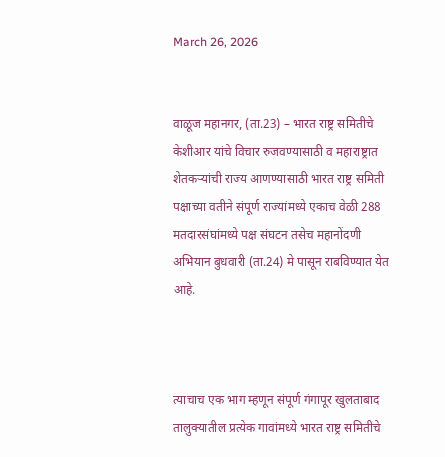March 26, 2026


वाळूज महानगर, (ता.23) – भारत राष्ट्र समितीचे केशीआर यांचे विचार रुजवण्यासाठी व महाराष्ट्रात शेतकऱ्यांची राज्य आणण्यासाठी भारत राष्ट्र समिती पक्षाच्या वतीने संपूर्ण राज्यांमध्ये एकाच वेळी 288 मतदारसंघांमध्ये पक्ष संघटन तसेच महानोंदणी अभियान बुधवारी (ता.24) मे पासून राबविण्यात येत आहे.



त्याचाच एक भाग म्हणून संपूर्ण गंगापूर खुलताबाद तालुक्यातील प्रत्येक गावांमध्ये भारत राष्ट्र समितीचे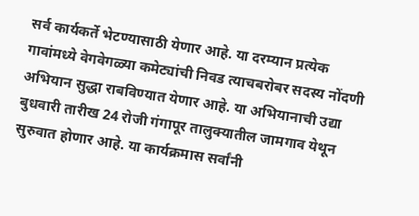सर्व कार्यकर्ते भेटण्यासाठी येणार आहे. या दरम्यान प्रत्येक गावांमध्ये वेगवेगळ्या कमेट्यांची निवड त्याचबरोबर सदस्य नोंदणी अभियान सुद्धा राबविण्यात येणार आहे. या अभियानाची उद्या बुधवारी तारीख 24 रोजी गंगापूर तालुक्यातील जामगाव येथून सुरुवात होणार आहे. या कार्यक्रमास सर्वांनी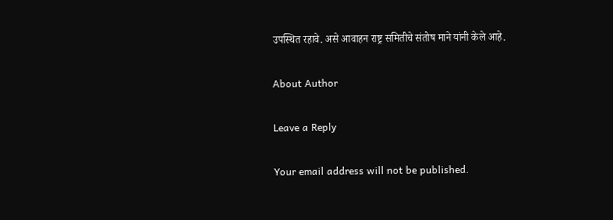उपस्थित रहावे. असे आवाहन राष्ट्र समितीचे संतोष माने यांनी केले आहे.

About Author

Leave a Reply

Your email address will not be published.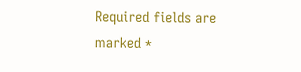Required fields are marked *